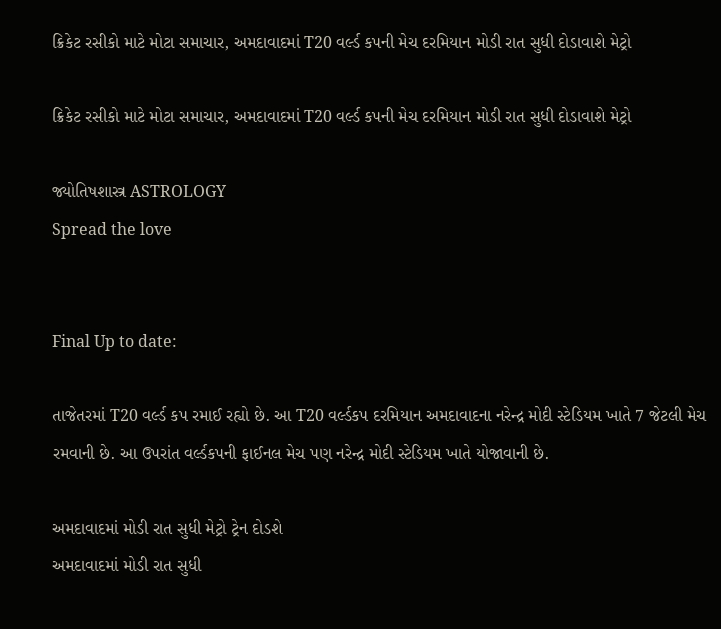ક્રિકેટ રસીકો માટે મોટા સમાચાર, અમદાવાદમાં T20 વર્લ્ડ કપની મેચ દરમિયાન મોડી રાત સુધી દોડાવાશે મેટ્રો

ક્રિકેટ રસીકો માટે મોટા સમાચાર, અમદાવાદમાં T20 વર્લ્ડ કપની મેચ દરમિયાન મોડી રાત સુધી દોડાવાશે મેટ્રો

જ્યોતિષશાસ્ત્ર ASTROLOGY
Spread the love


Final Up to date:

તાજેતરમાં T20 વર્લ્ડ કપ રમાઈ રહ્યો છે. આ T20 વર્લ્ડકપ દરમિયાન અમદાવાદના નરેન્દ્ર મોદી સ્ટેડિયમ ખાતે 7 જેટલી મેચ રમવાની છે. આ ઉપરાંત વર્લ્ડકપની ફાઈનલ મેચ પણ નરેન્દ્ર મોદી સ્ટેડિયમ ખાતે યોજાવાની છે.

અમદાવાદમાં મોડી રાત સુધી મેટ્રો ટ્રેન દોડશે
અમદાવાદમાં મોડી રાત સુધી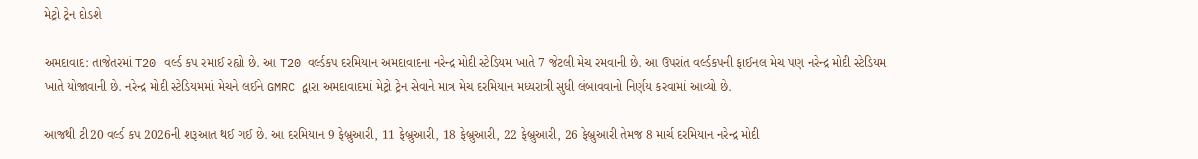મેટ્રો ટ્રેન દોડશે

અમદાવાદ: તાજેતરમાં T20 વર્લ્ડ કપ રમાઈ રહ્યો છે. આ T20 વર્લ્ડકપ દરમિયાન અમદાવાદના નરેન્દ્ર મોદી સ્ટેડિયમ ખાતે 7 જેટલી મેચ રમવાની છે. આ ઉપરાંત વર્લ્ડકપની ફાઈનલ મેચ પણ નરેન્દ્ર મોદી સ્ટેડિયમ ખાતે યોજાવાની છે. નરેન્દ્ર મોદી સ્ટેડિયમમાં મેચને લઈને GMRC દ્વારા અમદાવાદમાં મેટ્રો ટ્રેન સેવાને માત્ર મેચ દરમિયાન મધ્યરાત્રી સુધી લંબાવવાનો નિર્ણય કરવામાં આવ્યો છે.

આજથી ટી20 વર્લ્ડ કપ 2026ની શરૂઆત થઈ ગઈ છે. આ દરમિયાન 9 ફેબ્રુઆરી, 11 ફેબ્રુઆરી, 18 ફેબ્રુઆરી, 22 ફેબ્રુઆરી, 26 ફેબ્રુઆરી તેમજ 8 માર્ચ દરમિયાન નરેન્દ્ર મોદી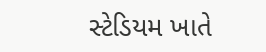સ્ટેડિયમ ખાતે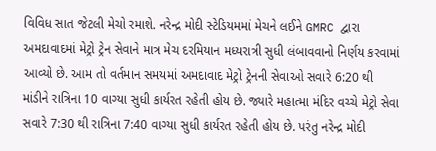વિવિધ સાત જેટલી મેચો રમાશે. નરેન્દ્ર મોદી સ્ટેડિયમમાં મેચને લઈને GMRC દ્વારા અમદાવાદમાં મેટ્રો ટ્રેન સેવાને માત્ર મેચ દરમિયાન મધ્યરાત્રી સુધી લંબાવવાનો નિર્ણય કરવામાં આવ્યો છે. આમ તો વર્તમાન સમયમાં અમદાવાદ મેટ્રો ટ્રેનની સેવાઓ સવારે 6:20 થી માંડીને રાત્રિના 10 વાગ્યા સુધી કાર્યરત રહેતી હોય છે. જ્યારે મહાત્મા મંદિર વચ્ચે મેટ્રો સેવા સવારે 7:30 થી રાત્રિના 7:40 વાગ્યા સુધી કાર્યરત રહેતી હોય છે. પરંતુ નરેન્દ્ર મોદી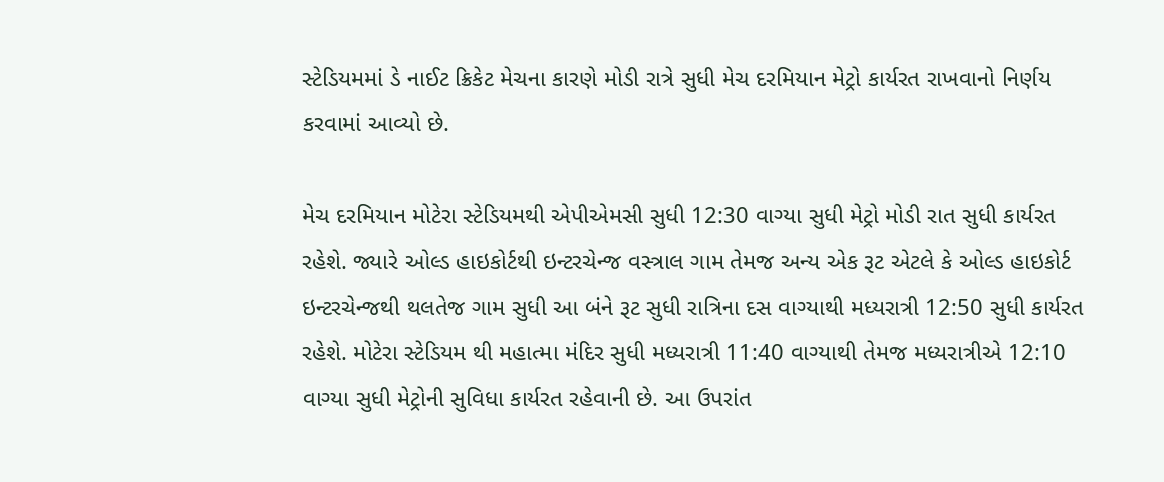સ્ટેડિયમમાં ડે નાઈટ ક્રિકેટ મેચના કારણે મોડી રાત્રે સુધી મેચ દરમિયાન મેટ્રો કાર્યરત રાખવાનો નિર્ણય કરવામાં આવ્યો છે.

મેચ દરમિયાન મોટેરા સ્ટેડિયમથી એપીએમસી સુધી 12:30 વાગ્યા સુધી મેટ્રો મોડી રાત સુધી કાર્યરત રહેશે. જ્યારે ઓલ્ડ હાઇકોર્ટથી ઇન્ટરચેન્જ વસ્ત્રાલ ગામ તેમજ અન્ય એક રૂટ એટલે કે ઓલ્ડ હાઇકોર્ટ ઇન્ટરચેન્જથી થલતેજ ગામ સુધી આ બંને રૂટ સુધી રાત્રિના દસ વાગ્યાથી મધ્યરાત્રી 12:50 સુધી કાર્યરત રહેશે. મોટેરા સ્ટેડિયમ થી મહાત્મા મંદિર સુધી મધ્યરાત્રી 11:40 વાગ્યાથી તેમજ મધ્યરાત્રીએ 12:10 વાગ્યા સુધી મેટ્રોની સુવિધા કાર્યરત રહેવાની છે. આ ઉપરાંત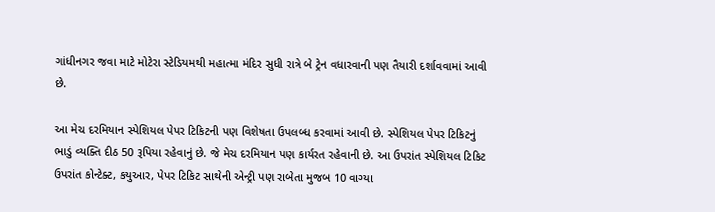ગાંધીનગર જવા માટે મોટેરા સ્ટેડિયમથી મહાત્મા મંદિર સુધી રાત્રે બે ટ્રેન વધારવાની પણ તૈયારી દર્શાવવામાં આવી છે.

આ મેચ દરમિયાન સ્પેશિયલ પેપર ટિકિટની પણ વિશેષતા ઉપલબ્ધ કરવામાં આવી છે. સ્પેશિયલ પેપર ટિકિટનું ભાડું વ્યક્તિ દીઠ 50 રૂપિયા રહેવાનું છે. જે મેચ દરમિયાન પણ કાર્યરત રહેવાની છે. આ ઉપરાંત સ્પેશિયલ ટિકિટ ઉપરાંત કોન્ટેક્ટ, કયુઆર, પેપર ટિકિટ સાથેની એન્ટ્રી પણ રાબેતા મુજબ 10 વાગ્યા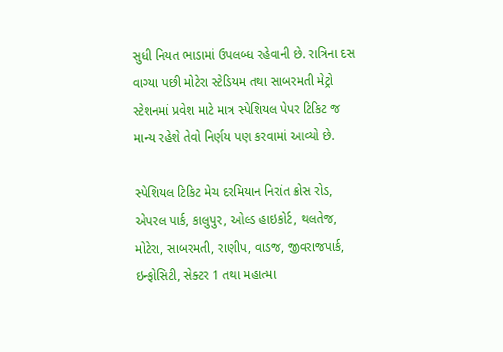સુધી નિયત ભાડામાં ઉપલબ્ધ રહેવાની છે. રાત્રિના દસ વાગ્યા પછી મોટેરા સ્ટેડિયમ તથા સાબરમતી મેટ્રો સ્ટેશનમાં પ્રવેશ માટે માત્ર સ્પેશિયલ પેપર ટિકિટ જ માન્ય રહેશે તેવો નિર્ણય પણ કરવામાં આવ્યો છે.

સ્પેશિયલ ટિકિટ મેચ દરમિયાન નિરાંત ક્રોસ રોડ, એપરલ પાર્ક, કાલુપુર, ઓલ્ડ હાઇકોર્ટ, થલતેજ, મોટેરા, સાબરમતી, રાણીપ, વાડજ, જીવરાજપાર્ક, ઇન્ફોસિટી, સેક્ટર 1 તથા મહાત્મા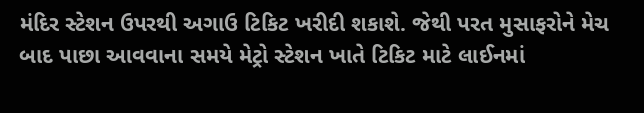મંદિર સ્ટેશન ઉપરથી અગાઉ ટિકિટ ખરીદી શકાશે. જેથી પરત મુસાફરોને મેચ બાદ પાછા આવવાના સમયે મેટ્રો સ્ટેશન ખાતે ટિકિટ માટે લાઈનમાં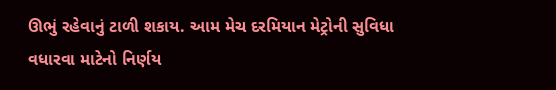ઊભું રહેવાનું ટાળી શકાય. આમ મેચ દરમિયાન મેટ્રોની સુવિધા વધારવા માટેનો નિર્ણય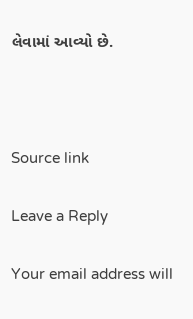લેવામાં આવ્યો છે.



Source link

Leave a Reply

Your email address will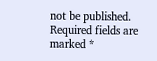not be published. Required fields are marked *